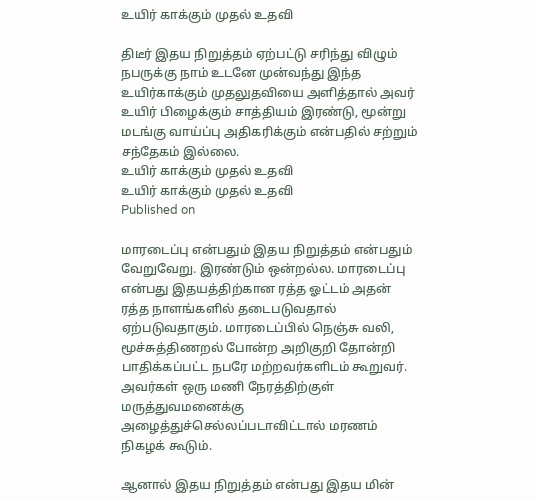உயிர் காக்கும் முதல் உதவி

திடீர் இதய நிறுத்தம் ஏற்பட்டு சரிந்து விழும் நபருக்கு நாம் உடனே முன்வந்து இந்த உயிர்காக்கும் முதலுதவியை அளித்தால் அவர் உயிர் பிழைக்கும் சாத்தியம் இரண்டு, மூன்று மடங்கு வாய்ப்பு அதிகரிக்கும் என்பதில் சற்றும் சந்தேகம் இல்லை.
உயிர் காக்கும் முதல் உதவி
உயிர் காக்கும் முதல் உதவி
Published on

மாரடைப்பு என்பதும் இதய நிறுத்தம் என்பதும் வேறுவேறு. இரண்டும் ஒன்றல்ல. மாரடைப்பு என்பது இதயத்திற்கான ரத்த ஓட்டம் அதன் ரத்த நாளங்களில் தடைபடுவதால் ஏற்படுவதாகும். மாரடைப்பில் நெஞ்சு வலி, மூச்சுத்திணறல் போன்ற அறிகுறி தோன்றி பாதிக்கப்பட்ட நபரே மற்றவர்களிடம் கூறுவர். அவர்கள் ஒரு மணி நேரத்திற்குள் மருத்துவமனைக்கு அழைத்துச்செல்லப்படாவிட்டால் மரணம் நிகழக் கூடும்.

ஆனால் இதய நிறுத்தம் என்பது இதய மின்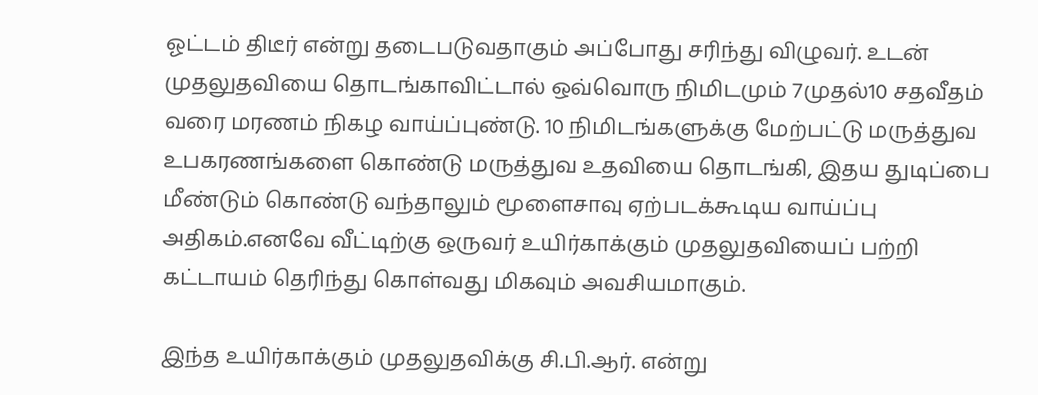ஓட்டம் திடீர் என்று தடைபடுவதாகும் அப்போது சரிந்து விழுவர். உடன் முதலுதவியை தொடங்காவிட்டால் ஒவ்வொரு நிமிடமும் 7முதல்10 சதவீதம் வரை மரணம் நிகழ வாய்ப்புண்டு. 10 நிமிடங்களுக்கு மேற்பட்டு மருத்துவ உபகரணங்களை கொண்டு மருத்துவ உதவியை தொடங்கி, இதய துடிப்பை மீண்டும் கொண்டு வந்தாலும் மூளைசாவு ஏற்படக்கூடிய வாய்ப்பு அதிகம்.எனவே வீட்டிற்கு ஒருவர் உயிர்காக்கும் முதலுதவியைப் பற்றி கட்டாயம் தெரிந்து கொள்வது மிகவும் அவசியமாகும்.

இந்த உயிர்காக்கும் முதலுதவிக்கு சி.பி.ஆர். என்று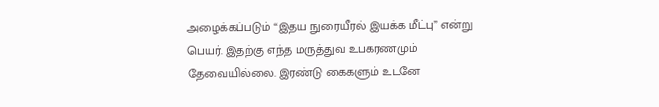அழைக்கப்படும் “இதய நுரையீரல் இயக்க மீட்பு” என்று பெயர். இதற்கு எந்த மருத்துவ உபகரணமும் தேவையில்லை. இரண்டு கைகளும் உடனே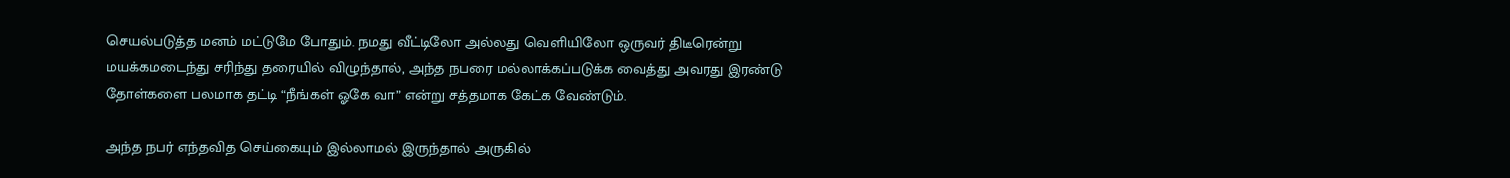செயல்படுத்த மனம் மட்டுமே போதும். நமது வீட்டிலோ அல்லது வெளியிலோ ஒருவர் திடீரென்று மயக்கமடைந்து சரிந்து தரையில் விழுந்தால், அந்த நபரை மல்லாக்கப்படுக்க வைத்து அவரது இரண்டு தோள்களை பலமாக தட்டி “நீங்கள் ஓகே வா” என்று சத்தமாக கேட்க வேண்டும்.

அந்த நபர் எந்தவித செய்கையும் இல்லாமல் இருந்தால் அருகில்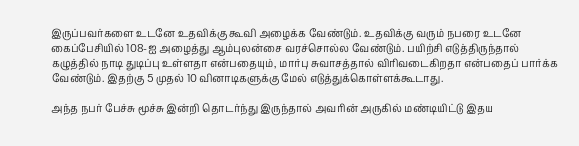இருப்பவர்களை உடனே உதவிக்கு கூவி அழைக்க வேண்டும். உதவிக்கு வரும் நபரை உடனே கைப்பேசியில் 108-ஐ அழைத்து ஆம்புலன்சை வரச்சொல்ல வேண்டும். பயிற்சி எடுத்திருந்தால் கழுத்தில் நாடி துடிப்பு உள்ளதா என்பதையும், மார்பு சுவாசத்தால் விரிவடைகிறதா என்பதைப் பார்க்க வேண்டும். இதற்கு 5 முதல் 10 வினாடிகளுக்கு மேல் எடுத்துக்கொள்ளக்கூடாது.

அந்த நபர் பேச்சு மூச்சு இன்றி தொடர்ந்து இருந்தால் அவரின் அருகில் மண்டியிட்டு இதய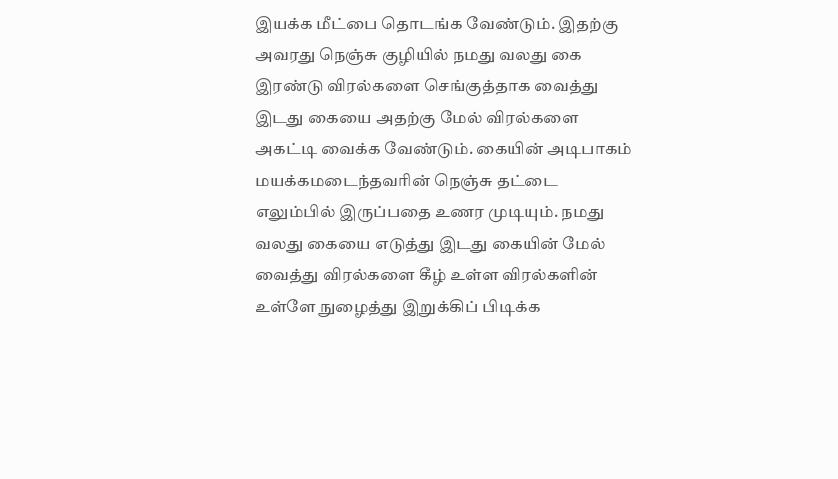இயக்க மீட்பை தொடங்க வேண்டும். இதற்கு அவரது நெஞ்சு குழியில் நமது வலது கை இரண்டு விரல்களை செங்குத்தாக வைத்து இடது கையை அதற்கு மேல் விரல்களை அகட்டி வைக்க வேண்டும். கையின் அடிபாகம் மயக்கமடைந்தவரின் நெஞ்சு தட்டை எலும்பில் இருப்பதை உணர முடியும். நமது வலது கையை எடுத்து இடது கையின் மேல் வைத்து விரல்களை கீழ் உள்ள விரல்களின் உள்ளே நுழைத்து இறுக்கிப் பிடிக்க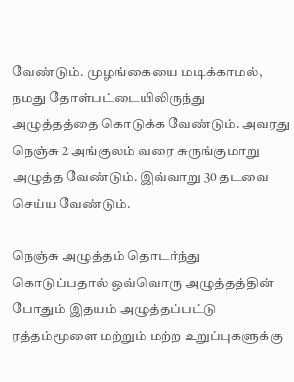வேண்டும். முழங்கையை மடிக்காமல், நமது தோள்பட்டையிலிருந்து அழுத்தத்தை கொடுக்க வேண்டும். அவரது நெஞ்சு 2 அங்குலம் வரை சுருங்குமாறு அழுத்த வேண்டும். இவ்வாறு 30 தடவை செய்ய வேண்டும்.

நெஞ்சு அழுத்தம் தொடர்ந்து கொடுப்பதால் ஒவ்வொரு அழுத்தத்தின் போதும் இதயம் அழுத்தப்பட்டு ரத்தம்மூளை மற்றும் மற்ற உறுப்புகளுக்கு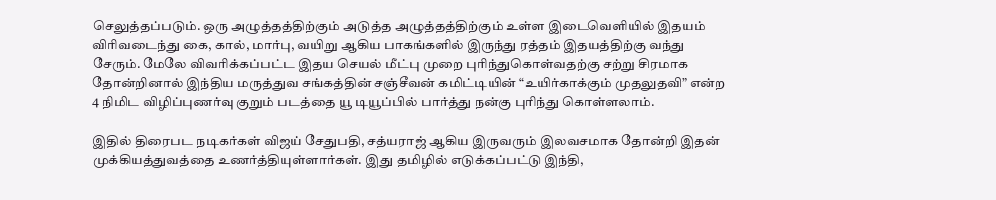செலுத்தப்படும். ஒரு அழுத்தத்திற்கும் அடுத்த அழுத்தத்திற்கும் உள்ள இடைவெளியில் இதயம் விரிவடைந்து கை, கால், மார்பு, வயிறு ஆகிய பாகங்களில் இருந்து ரத்தம் இதயத்திற்கு வந்து சேரும். மேலே விவரிக்கப்பட்ட இதய செயல் மீட்பு முறை புரிந்துகொள்வதற்கு சற்று சிரமாக தோன்றினால் இந்திய மருத்துவ சங்கத்தின் சஞ்சீவன் கமிட்டியின் “உயிர்காக்கும் முதலுதவி” என்ற 4 நிமிட விழிப்புணர்வு குறும் படத்தை யூ டியூப்பில் பார்த்து நன்கு புரிந்து கொள்ளலாம்.

இதில் திரைபட நடிகர்கள் விஜய் சேதுபதி, சத்யராஜ் ஆகிய இருவரும் இலவசமாக தோன்றி இதன் முக்கியத்துவத்தை உணர்த்தியுள்ளார்கள். இது தமிழில் எடுக்கப்பட்டு இந்தி,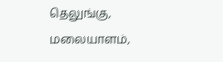தெலுங்கு, மலையாளம்,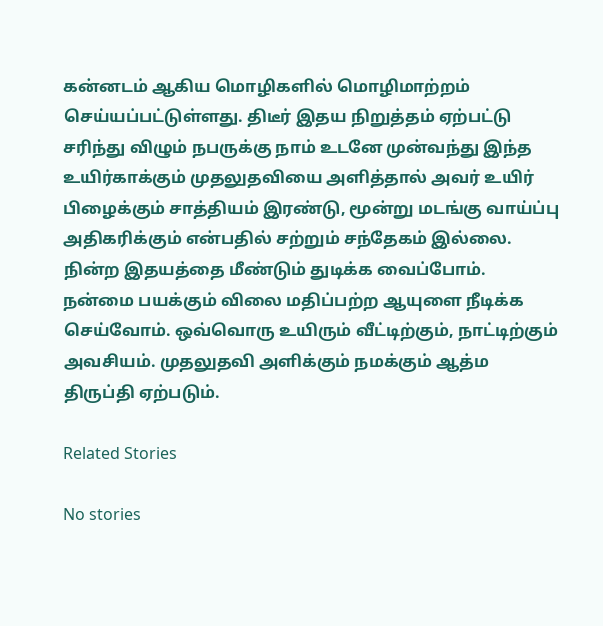கன்னடம் ஆகிய மொழிகளில் மொழிமாற்றம் செய்யப்பட்டுள்ளது. திடீர் இதய நிறுத்தம் ஏற்பட்டு சரிந்து விழும் நபருக்கு நாம் உடனே முன்வந்து இந்த உயிர்காக்கும் முதலுதவியை அளித்தால் அவர் உயிர் பிழைக்கும் சாத்தியம் இரண்டு, மூன்று மடங்கு வாய்ப்பு அதிகரிக்கும் என்பதில் சற்றும் சந்தேகம் இல்லை. நின்ற இதயத்தை மீண்டும் துடிக்க வைப்போம். நன்மை பயக்கும் விலை மதிப்பற்ற ஆயுளை நீடிக்க செய்வோம். ஒவ்வொரு உயிரும் வீட்டிற்கும், நாட்டிற்கும் அவசியம். முதலுதவி அளிக்கும் நமக்கும் ஆத்ம திருப்தி ஏற்படும்.

Related Stories

No stories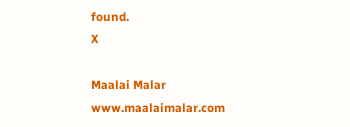found.
X

Maalai Malar
www.maalaimalar.com